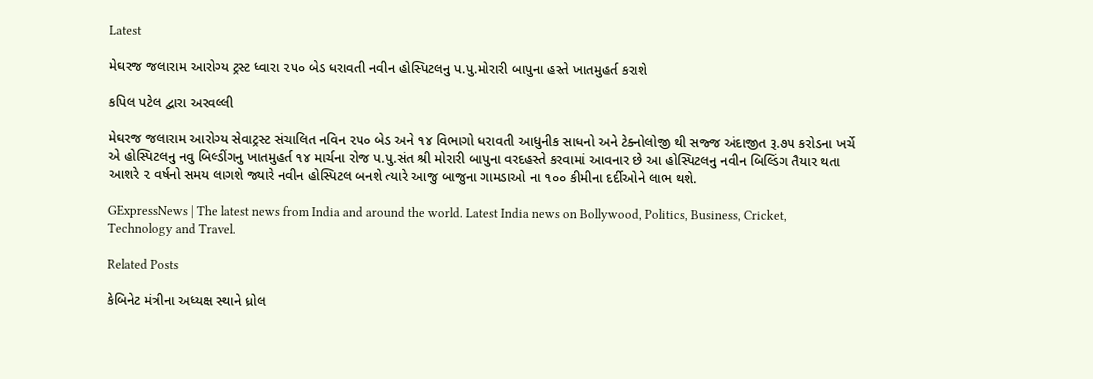Latest

મેઘરજ જલારામ આરોગ્ય ટ્રસ્ટ ધ્વારા ૨૫૦ બેડ ધરાવતી નવીન હોસ્પિટલનુ પ.પુ.મોરારી બાપુના હસ્તે ખાતમુહર્ત કરાશે

કપિલ પટેલ દ્વારા અરવલ્લી

મેઘરજ જલારામ આરોગ્ય સેવાટ્રસ્ટ સંચાલિત નવિન ૨૫૦ બેડ અને ૧૪ વિભાગો ધરાવતી આધુનીક સાધનો અને ટેક્નોલોજી થી સજ્જ અંદાજીત રૂ.૭૫ કરોડના ખર્ચે એ હોસ્પિટલનુ નવુ બિલ્ડીંગનુ ખાતમુહર્ત ૧૪ માર્ચના રોજ પ.પુ.સંત શ્રી મોરારી બાપુના વરદહસ્તે કરવામાં આવનાર છે આ હોસ્પિટલનુ નવીન બિલ્ડિંગ તૈયાર થતા આશરે ૨ વર્ષનો સમય લાગશે જ્યારે નવીન હોસ્પિટલ બનશે ત્યારે આજુ બાજુના ગામડાઓ ના ૧૦૦ કીમીના દર્દીઓને લાભ થશે.

GExpressNews | The latest news from India and around the world. Latest India news on Bollywood, Politics, Business, Cricket, Technology and Travel.

Related Posts

કેબિનેટ મંત્રીના અધ્યક્ષ સ્થાને ધ્રોલ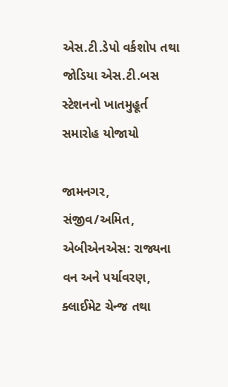એસ.ટી.ડેપો વર્કશોપ તથા જોડિયા એસ.ટી.બસ સ્ટેશનનો ખાતમુહૂર્ત સમારોહ યોજાયો

જામનગર, સંજીવ/અમિત, એબીએનએસ: રાજ્યના વન અને પર્યાવરણ, ક્લાઈમેટ ચેન્જ તથા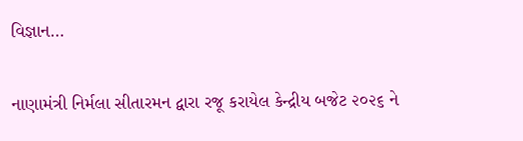વિજ્ઞાન…

નાણામંત્રી નિર્મલા સીતારમન દ્વારા રજૂ કરાયેલ કેન્દ્રીય બજેટ ૨૦૨૬ ને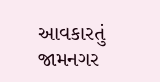આવકારતું જામનગર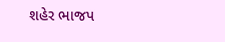શહેર ભાજપ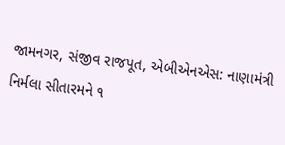જામનગર, સંજીવ રાજપૂત, એબીએનએસ: નાણામંત્રી નિર્મલા સીતારમને ૧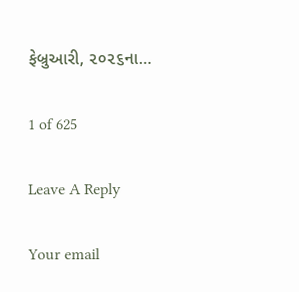ફેબ્રુઆરી, ૨૦૨૬ના…

1 of 625

Leave A Reply

Your email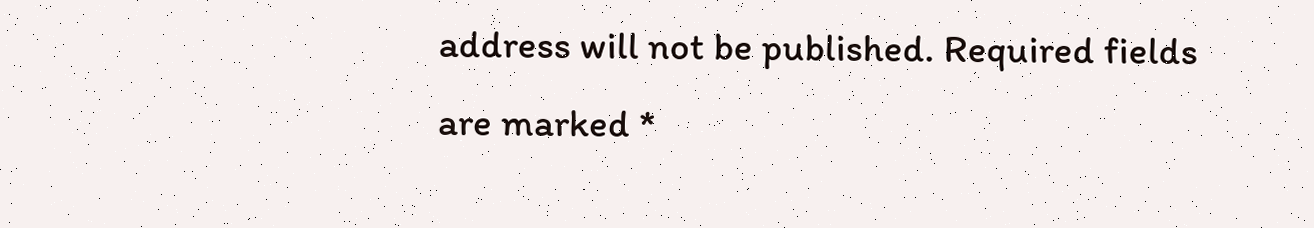address will not be published. Required fields are marked *